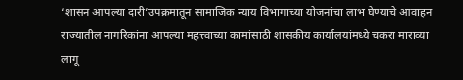‘शासन आपल्या दारी’उपक्रमातून सामाजिक न्याय विभागाच्या योजनांचा लाभ घेण्याचे आवाहन
राज्यातील नागरिकांना आपल्या महत्त्वाच्या कामांसाठी शासकीय कार्यालयांमध्ये चकरा माराव्या लागू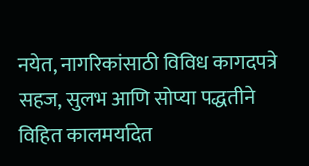नयेत, नागरिकांसाठी विविध कागदपत्रे सहज, सुलभ आणि सोप्या पद्धतीने विहित कालमर्यादेत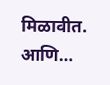मिळावीत. आणि…